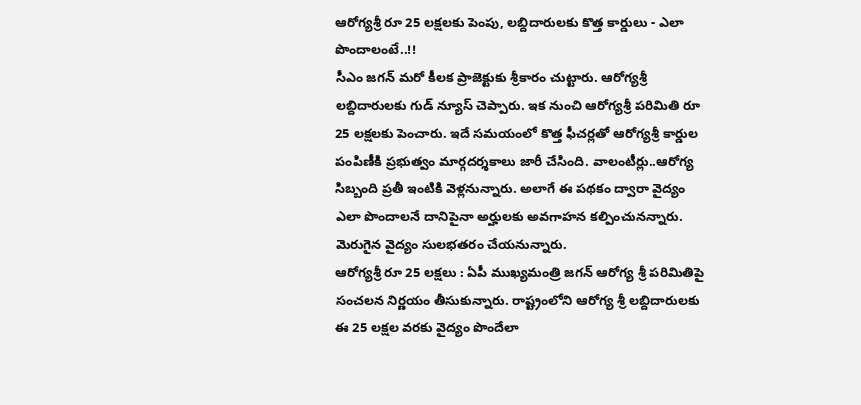ఆరోగ్యశ్రీ రూ 25 లక్షలకు పెంపు, లబ్దిదారులకు కొత్త కార్డులు - ఎలా పొందాలంటే..!!
సీఎం జగన్ మరో కీలక ప్రాజెక్టుకు శ్రీకారం చుట్టారు. ఆరోగ్యశ్రీ లబ్దిదారులకు గుడ్ న్యూస్ చెప్పారు. ఇక నుంచి ఆరోగ్యశ్రీ పరిమితి రూ 25 లక్షలకు పెంచారు. ఇదే సమయంలో కొత్త ఫీచర్లతో ఆరోగ్యశ్రీ కార్డుల పంపిణీకి ప్రభుత్వం మార్గదర్శకాలు జారీ చేసింది. వాలంటీర్లు..ఆరోగ్య సిబ్బంది ప్రతీ ఇంటికి వెళ్లనున్నారు. అలాగే ఈ పథకం ద్వారా వైద్యం ఎలా పొందాలనే దానిపైనా అర్హులకు అవగాహన కల్పించునన్నారు. మెరుగైన వైద్యం సులభతరం చేయనున్నారు.
ఆరోగ్యశ్రీ రూ 25 లక్షలు : ఏపీ ముఖ్యమంత్రి జగన్ ఆరోగ్య శ్రీ పరిమితిపై సంచలన నిర్ణయం తీసుకున్నారు. రాష్ట్రంలోని ఆరోగ్య శ్రీ లబ్దిదారులకు ఈ 25 లక్షల వరకు వైద్యం పొందేలా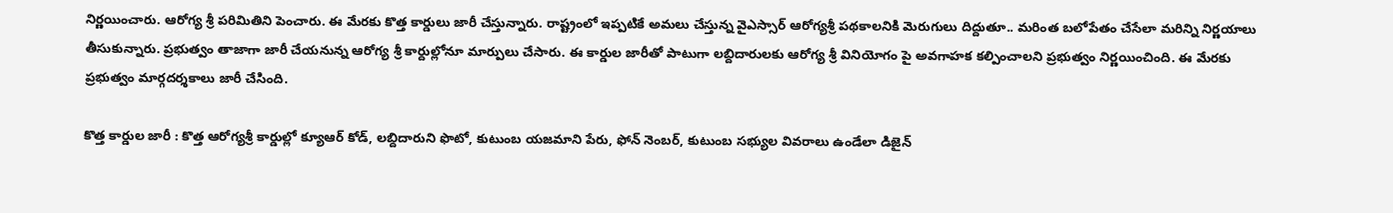నిర్ణయించారు. ఆరోగ్య శ్రీ పరిమితిని పెంచారు. ఈ మేరకు కొత్త కార్డులు జారీ చేస్తున్నారు. రాష్ట్రంలో ఇప్పటికే అమలు చేస్తున్న వైఎస్సార్ ఆరోగ్యశ్రీ పథకాలనికి మెరుగులు దిద్దుతూ.. మరింత బలోపేతం చేసేలా మరిన్ని నిర్ణయాలు తీసుకున్నారు. ప్రభుత్వం తాజాగా జారీ చేయనున్న ఆరోగ్య శ్రీ కార్దుల్లోనూ మార్పులు చేసారు. ఈ కార్డుల జారీతో పాటుగా లబ్దిదారులకు ఆరోగ్య శ్రీ వినియోగం పై అవగాహక కల్పించాలని ప్రభుత్వం నిర్ణయించింది. ఈ మేరకు ప్రభుత్వం మార్గదర్శకాలు జారీ చేసింది.

కొత్త కార్డుల జారీ : కొత్త ఆరోగ్యశ్రీ కార్డుల్లో క్యూఆర్ కోడ్, లబ్దిదారుని ఫొటో, కుటుంబ యజమాని పేరు, ఫోన్ నెంబర్, కుటుంబ సభ్యుల వివరాలు ఉండేలా డిజైన్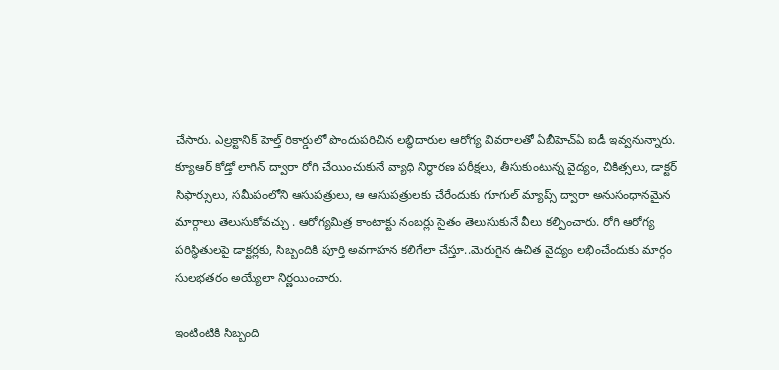చేసారు. ఎల్రక్టానిక్ హెల్త్ రికార్డులో పొందుపరిచిన లబ్ధిదారుల ఆరోగ్య వివరాలతో ఏబీహెచ్ఏ ఐడీ ఇవ్వనున్నారు. క్యూఆర్ కోడ్తో లాగిన్ ద్వారా రోగి చేయించుకునే వ్యాధి నిర్ధారణ పరీక్షలు, తీసుకుంటున్న వైద్యం, చికిత్సలు, డాక్టర్ సిఫార్సులు, సమీపంలోని ఆసుపత్రులు, ఆ ఆసుపత్రులకు చేరేందుకు గూగుల్ మ్యాప్స్ ద్వారా అనుసంధానమైన మార్గాలు తెలుసుకోవచ్చు . ఆరోగ్యమిత్ర కాంటాక్టు నంబర్లు సైతం తెలుసుకునే వీలు కల్పించారు. రోగి ఆరోగ్య పరిస్థితులపై డాక్టర్లకు, సిబ్బందికి పూర్తి అవగాహన కలిగేలా చేస్తూ..మెరుగైన ఉచిత వైద్యం లభించేందుకు మార్గం సులభతరం అయ్యేలా నిర్ణయించారు.

ఇంటింటికి సిబ్బంది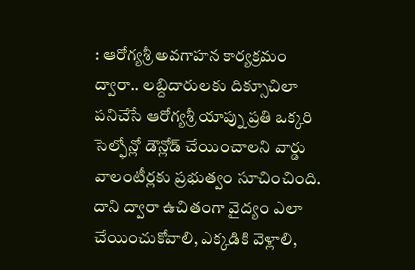: ఆరోగ్యశ్రీ అవగాహన కార్యక్రమం ద్వారా.. లబ్దిదారులకు దిక్సూచిలా పనిచేసే ఆరోగ్యశ్రీ యాప్ను ప్రతి ఒక్కరి సెల్ఫోన్లో డౌన్లోడ్ చేయించాలని వార్డు వాలంటీర్లకు ప్రభుత్వం సూచించింది. దాని ద్వారా ఉచితంగా వైద్యం ఎలా చేయించుకోవాలి, ఎక్కడికి వెళ్లాలి,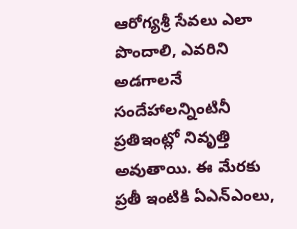ఆరోగ్యశ్రీ సేవలు ఎలా పొందాలి, ఎవరిని అడగాలనే సందేహాలన్నింటినీ ప్రతిఇంట్లో నివృత్తి అవుతాయి. ఈ మేరకు ప్రతీ ఇంటికి ఏఎన్ఎంలు,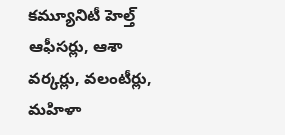కమ్యూనిటీ హెల్త్ ఆఫీసర్లు, ఆశా వర్కర్లు, వలంటీర్లు, మహిళా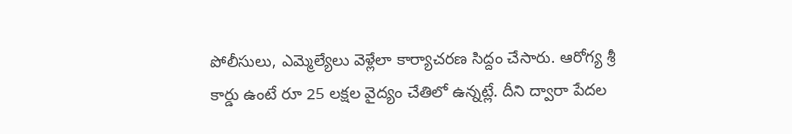పోలీసులు, ఎమ్మెల్యేలు వెళ్లేలా కార్యాచరణ సిద్దం చేసారు. ఆరోగ్య శ్రీ కార్డు ఉంటే రూ 25 లక్షల వైద్యం చేతిలో ఉన్నట్లే. దీని ద్వారా పేదల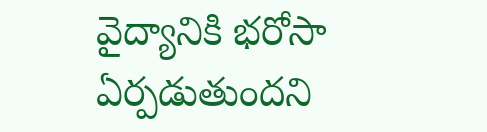వైద్యానికి భరోసా ఏర్పడుతుందని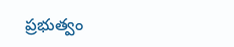ప్రభుత్వం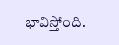భావిస్తోంది.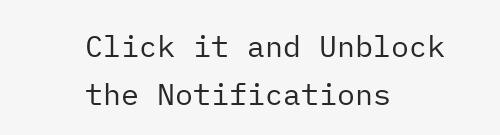Click it and Unblock the Notifications